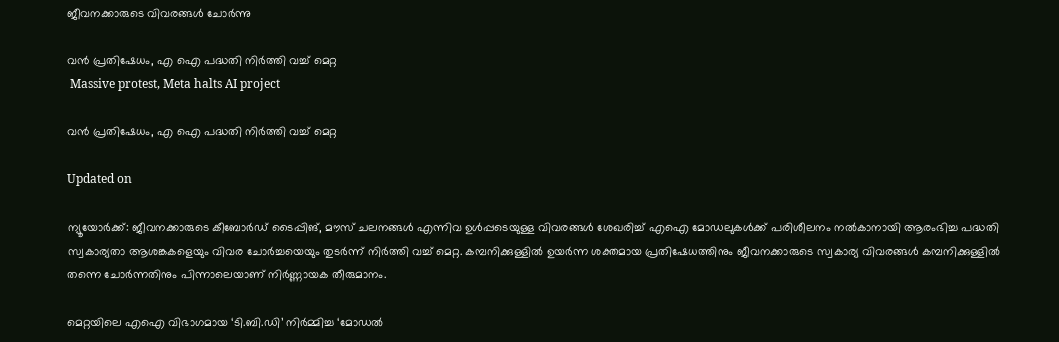ജീവനക്കാരുടെ വിവരങ്ങൾ ചോർന്നു

വൻ പ്രതിഷേധം, എ ഐ പദ്ധതി നിർത്തി വച്ച് മെറ്റ
 Massive protest, Meta halts AI project

വൻ പ്രതിഷേധം, എ ഐ പദ്ധതി നിർത്തി വച്ച് മെറ്റ

Updated on

ന്യൂയോർക്ക്: ജീവനക്കാരുടെ കീബോർഡ് ടൈപ്പിങ്, മൗസ് ചലനങ്ങൾ എന്നിവ ഉൾപ്പടെയുള്ള വിവരങ്ങൾ ശേഖരിച്ച് എഐ മോഡലുകൾക്ക് പരിശീലനം നൽകാനായി ആരംഭിച്ച പദ്ധതി സ്വകാര്യതാ ആശങ്കകളെയും വിവര ചോർച്ചയെയും തുടർന്ന് നിർത്തി വച്ച് മെറ്റ. കമ്പനിക്കുള്ളിൽ ഉയർന്ന ശക്തമായ പ്രതിഷേധത്തിനും ജീവനക്കാരുടെ സ്വകാര്യ വിവരങ്ങൾ കമ്പനിക്കുള്ളിൽ തന്നെ ചോർന്നതിനും പിന്നാലെയാണ് നിർണ്ണായക തീരുമാനം.

മെറ്റയിലെ എഐ വിഭാഗമായ ‘ടി.ബി.ഡി’ നിർമ്മിച്ച ‘മോഡൽ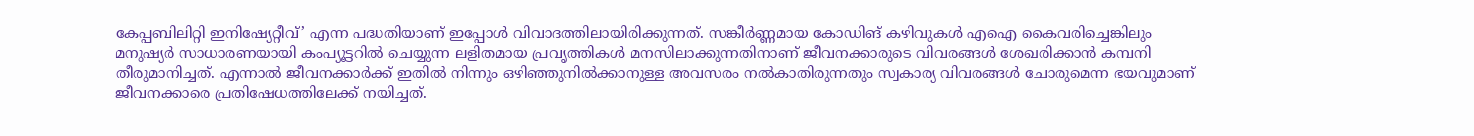കേപ്പബിലിറ്റി ഇനിഷ്യേറ്റീവ്’ എന്ന പദ്ധതിയാണ് ഇപ്പോൾ വിവാദത്തിലായിരിക്കുന്നത്. സങ്കീർണ്ണമായ കോഡിങ് കഴിവുകൾ എഐ കൈവരിച്ചെങ്കിലും മനുഷ്യർ സാധാരണയായി കംപ്യൂട്ടറിൽ ചെയ്യുന്ന ലളിതമായ പ്രവൃത്തികൾ മനസിലാക്കുന്നതിനാണ് ജീവനക്കാരുടെ വിവരങ്ങൾ ശേഖരിക്കാൻ കമ്പനി തീരുമാനിച്ചത്. എന്നാൽ ജീവനക്കാർക്ക് ഇതിൽ നിന്നും ഒഴിഞ്ഞുനിൽക്കാനുള്ള അവസരം നൽകാതിരുന്നതും സ്വകാര്യ വിവരങ്ങൾ ചോരുമെന്ന ഭയവുമാണ് ജീവനക്കാരെ പ്രതിഷേധത്തിലേക്ക് നയിച്ചത്.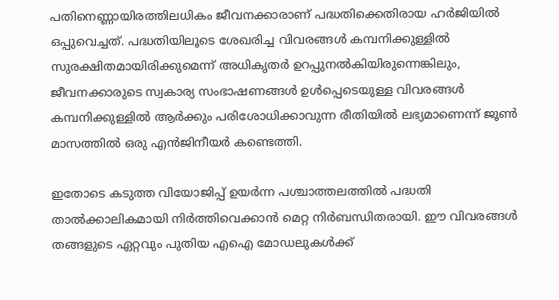പതിനെണ്ണായിരത്തിലധികം ജീവനക്കാരാണ് പദ്ധതിക്കെതിരായ ഹർജിയിൽ ഒപ്പുവെച്ചത്. പദ്ധതിയിലൂടെ ശേഖരിച്ച വിവരങ്ങൾ കമ്പനിക്കുള്ളിൽ സുരക്ഷിതമായിരിക്കുമെന്ന് അധികൃതർ ഉറപ്പുനൽകിയിരുന്നെങ്കിലും, ജീവനക്കാരുടെ സ്വകാര്യ സംഭാഷണങ്ങൾ ഉൾപ്പെടെയുള്ള വിവരങ്ങൾ കമ്പനിക്കുള്ളിൽ ആർക്കും പരിശോധിക്കാവുന്ന രീതിയിൽ ലഭ്യമാണെന്ന് ജൂൺ മാസത്തിൽ ഒരു എൻജിനീയർ കണ്ടെത്തി.

ഇതോടെ കടുത്ത വിയോജിപ്പ് ഉയർന്ന പശ്ചാത്തലത്തിൽ പദ്ധതി താൽക്കാലികമായി നിർത്തിവെക്കാൻ മെറ്റ നിർബന്ധിതരായി. ഈ വിവരങ്ങൾ തങ്ങളുടെ ഏറ്റവും പുതിയ എഐ മോഡലുകൾക്ക്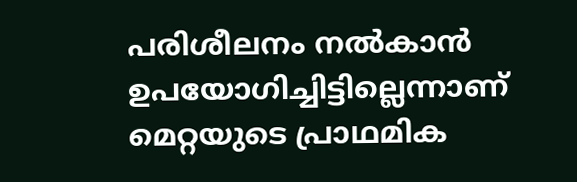പരിശീലനം നൽകാൻ ഉപയോഗിച്ചിട്ടില്ലെന്നാണ് മെറ്റയുടെ പ്രാഥമിക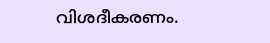വിശദീകരണം.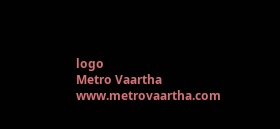logo
Metro Vaartha
www.metrovaartha.com